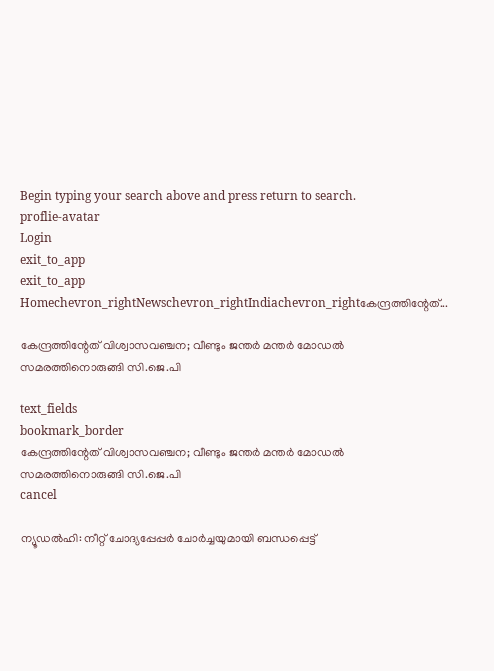Begin typing your search above and press return to search.
proflie-avatar
Login
exit_to_app
exit_to_app
Homechevron_rightNewschevron_rightIndiachevron_rightകേന്ദ്രത്തിന്റേത്...

കേന്ദ്രത്തിന്റേത് വിശ്വാസവഞ്ചന; വീണ്ടും ജന്തർ മന്തർ മോഡൽ സമരത്തിനൊരുങ്ങി സി.ജെ.പി

text_fields
bookmark_border
കേന്ദ്രത്തിന്റേത് വിശ്വാസവഞ്ചന; വീണ്ടും ജന്തർ മന്തർ മോഡൽ സമരത്തിനൊരുങ്ങി സി.ജെ.പി
cancel

ന്യൂഡൽഹി: നീറ്റ് ചോദ്യപ്പേപ്പർ ചോർച്ചയുമായി ബന്ധപ്പെട്ട്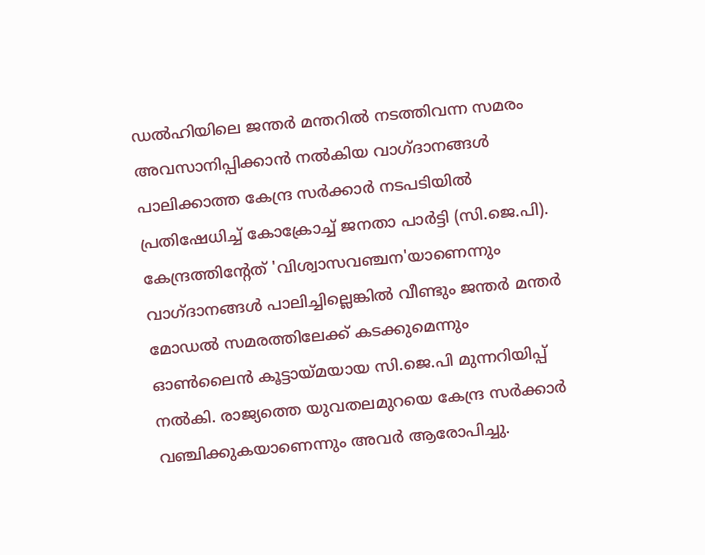ഡൽഹിയിലെ ജന്തർ മന്തറിൽ നടത്തിവന്ന സമരം അവസാനിപ്പിക്കാൻ നൽകിയ വാഗ്ദാനങ്ങൾ പാലിക്കാത്ത കേന്ദ്ര സർക്കാർ നടപടിയിൽ പ്രതിഷേധിച്ച് കോക്രോച്ച് ജനതാ പാർട്ടി (സി.ജെ.പി). കേന്ദ്രത്തിന്റേത് 'വിശ്വാസവഞ്ചന'യാണെന്നും വാഗ്ദാനങ്ങൾ പാലിച്ചില്ലെങ്കിൽ വീണ്ടും ജന്തർ മന്തർ മോഡൽ സമരത്തിലേക്ക് കടക്കുമെന്നും ഓൺലൈൻ കൂട്ടായ്മയായ സി.ജെ.പി മുന്നറിയിപ്പ് നൽകി. രാജ്യത്തെ യുവതലമുറയെ കേന്ദ്ര സർക്കാർ വഞ്ചിക്കുകയാണെന്നും അവർ ആരോപിച്ചു.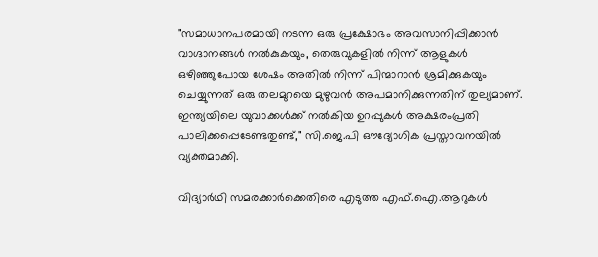"സമാധാനപരമായി നടന്ന ഒരു പ്രക്ഷോഭം അവസാനിപ്പിക്കാൻ വാഗ്ദാനങ്ങൾ നൽകുകയും, തെരുവുകളിൽ നിന്ന് ആളുകൾ ഒഴിഞ്ഞുപോയ ശേഷം അതിൽ നിന്ന് പിന്മാറാൻ ശ്രമിക്കുകയും ചെയ്യുന്നത് ഒരു തലമുറയെ മുഴുവൻ അപമാനിക്കുന്നതിന് തുല്യമാണ്. ഇന്ത്യയിലെ യുവാക്കൾക്ക് നൽകിയ ഉറപ്പുകൾ അക്ഷരംപ്രതി പാലിക്കപ്പെടേണ്ടതുണ്ട്," സി.ജെ.പി ഔദ്യോഗിക പ്രസ്താവനയിൽ വ്യക്തമാക്കി.

വിദ്യാർഥി സമരക്കാർക്കെതിരെ എടുത്ത എഫ്.ഐ.ആറുകൾ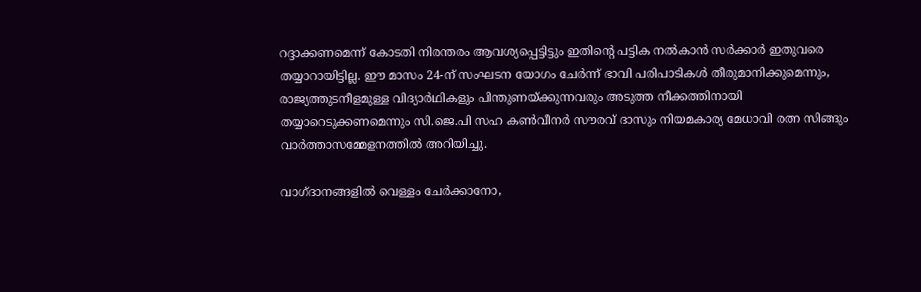റദ്ദാക്കണമെന്ന് കോടതി നിരന്തരം ആവശ്യപ്പെട്ടിട്ടും ഇതിന്റെ പട്ടിക നൽകാൻ സർക്കാർ ഇതുവരെ തയ്യാറായിട്ടില്ല. ഈ മാസം 24-ന് സംഘടന യോഗം ചേർന്ന് ഭാവി പരിപാടികൾ തീരുമാനിക്കുമെന്നും, രാജ്യത്തുടനീളമുള്ള വിദ്യാർഥികളും പിന്തുണയ്ക്കുന്നവരും അടുത്ത നീക്കത്തിനായി തയ്യാറെടുക്കണമെന്നും സി.ജെ.പി സഹ കൺവീനർ സൗരവ് ദാസും നിയമകാര്യ മേധാവി രത്ന സിങ്ങും വാർത്താസമ്മേളനത്തിൽ അറിയിച്ചു.

വാഗ്ദാനങ്ങളിൽ വെള്ളം ചേർക്കാനോ,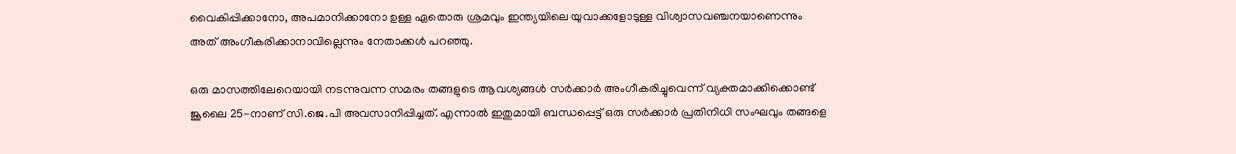വൈകിപ്പിക്കാനോ, അപമാനിക്കാനോ ഉള്ള ഏതൊരു ശ്രമവും ഇന്ത്യയിലെ യുവാക്കളോടുള്ള വിശ്വാസവഞ്ചനയാണെന്നും അത് അംഗീകരിക്കാനാവില്ലെന്നും നേതാക്കൾ പറഞ്ഞു.

ഒരു മാസത്തിലേറെയായി നടന്നുവന്ന സമരം തങ്ങളുടെ ആവശ്യങ്ങൾ സർക്കാർ അംഗീകരിച്ചുവെന്ന് വ്യക്തമാക്കിക്കൊണ്ട് ജൂലൈ 25-നാണ് സി.ജെ.പി അവസാനിപ്പിച്ചത്. എന്നാൽ ഇതുമായി ബന്ധപ്പെട്ട് ഒരു സർക്കാർ പ്രതിനിധി സംഘവും തങ്ങളെ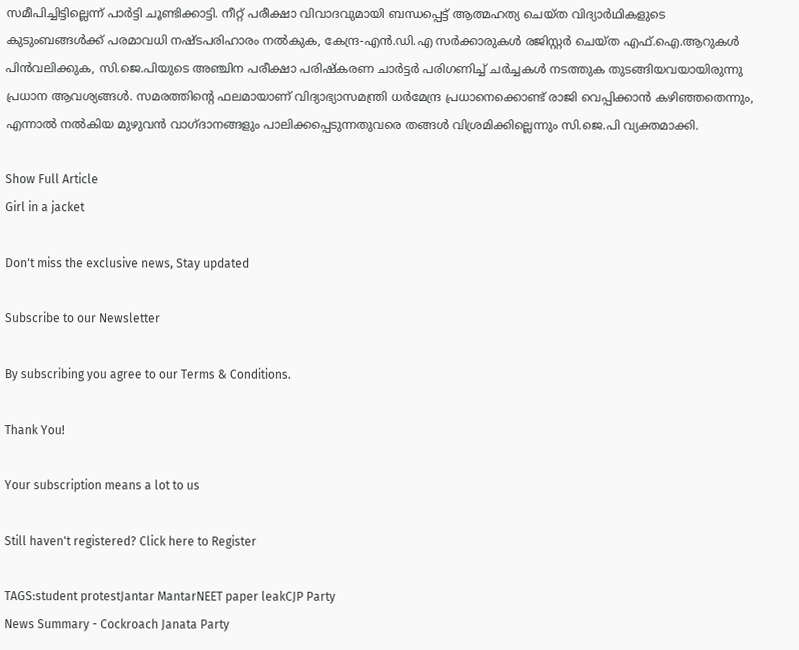സമീപിച്ചിട്ടില്ലെന്ന് പാർട്ടി ചൂണ്ടിക്കാട്ടി. നീറ്റ് പരീക്ഷാ വിവാദവുമായി ബന്ധപ്പെട്ട് ആത്മഹത്യ ചെയ്ത വിദ്യാർഥികളുടെ കുടുംബങ്ങൾക്ക് പരമാവധി നഷ്ടപരിഹാരം നൽകുക, കേന്ദ്ര-എൻ.ഡി.എ സർക്കാരുകൾ രജിസ്റ്റർ ചെയ്ത എഫ്.ഐ.ആറുകൾ പിൻവലിക്കുക, സി.ജെ.പിയുടെ അഞ്ചിന പരീക്ഷാ പരിഷ്കരണ ചാർട്ടർ പരിഗണിച്ച് ചർച്ചകൾ നടത്തുക തുടങ്ങിയവയായിരുന്നു പ്രധാന ആവശ്യങ്ങൾ. സമരത്തിന്റെ ഫലമായാണ് വിദ്യാഭ്യാസമന്ത്രി ധർമേന്ദ്ര പ്രധാനെക്കൊണ്ട് രാജി വെപ്പിക്കാൻ കഴിഞ്ഞതെന്നും, എന്നാൽ നൽകിയ മുഴുവൻ വാഗ്ദാനങ്ങളും പാലിക്കപ്പെടുന്നതുവരെ തങ്ങൾ വിശ്രമിക്കില്ലെന്നും സി.ജെ.പി വ്യക്തമാക്കി.

Show Full Article
Girl in a jacket

Don't miss the exclusive news, Stay updated

Subscribe to our Newsletter

By subscribing you agree to our Terms & Conditions.

Thank You!

Your subscription means a lot to us

Still haven't registered? Click here to Register

TAGS:student protestJantar MantarNEET paper leakCJP Party
News Summary - Cockroach Janata Party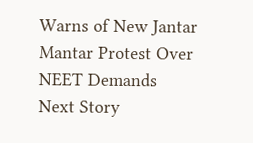Warns of New Jantar Mantar Protest Over NEET Demands
Next Story